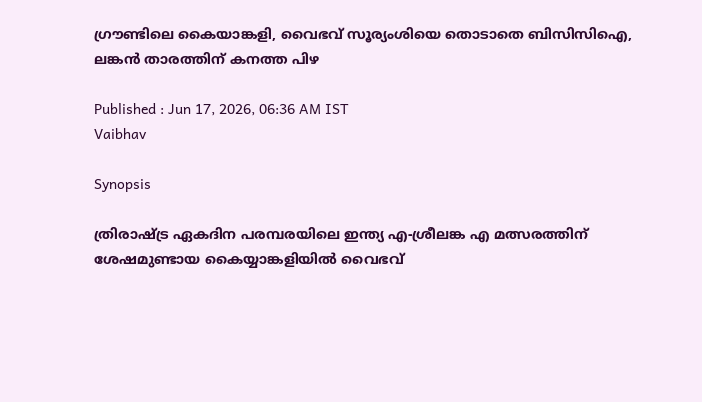ഗ്രൗണ്ടിലെ കൈയാങ്കളി, വൈഭവ് സൂര്യംശിയെ തൊടാതെ ബിസിസിഐ, ലങ്കൻ താരത്തിന് കനത്ത പിഴ

Published : Jun 17, 2026, 06:36 AM IST
Vaibhav

Synopsis

ത്രിരാഷ്ട്ര ഏകദിന പരമ്പരയിലെ ഇന്ത്യ എ-ശ്രീലങ്ക എ മത്സരത്തിന് ശേഷമുണ്ടായ കൈയ്യാങ്കളിയിൽ വൈഭവ്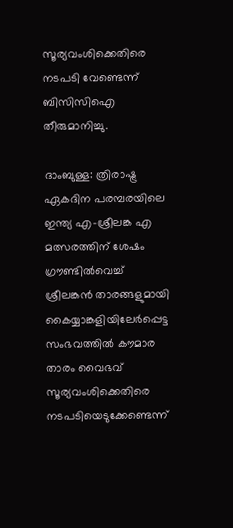സൂര്യവംശിക്കെതിരെ നടപടി വേണ്ടെന്ന് ബിസിസിഐ തീരുമാനിച്ചു.

ദാംബുള്ള: ത്രിരാഷ്ട്ര ഏകദിന പരമ്പരയിലെ ഇന്ത്യ എ-ശ്രീലങ്ക എ മത്സരത്തിന് ശേഷം ഗ്രൗണ്ടിൽവെച്ച് ശ്രീലങ്കൻ താരങ്ങളുമായി കൈയ്യാങ്കളിയിലേര്‍പ്പെട്ട സംഭവത്തില്‍ കൗമാര താരം വൈഭവ് സൂര്യവംശിക്കെതിരെ നടപടിയെടുക്കേണ്ടെന്ന്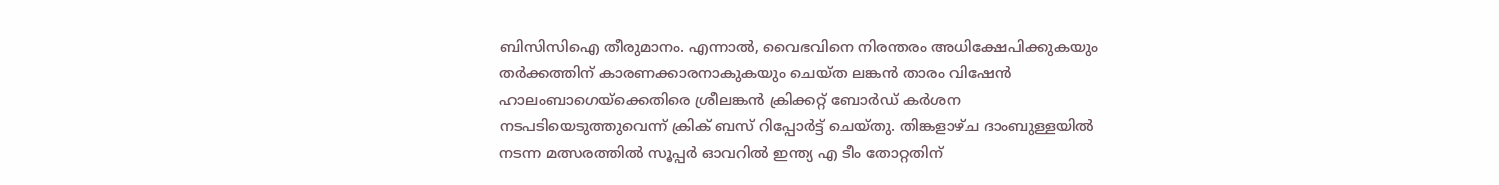ബിസിസിഐ തീരുമാനം. എന്നാൽ, വൈഭവിനെ നിരന്തരം അധിക്ഷേപിക്കുകയും തർക്കത്തിന് കാരണക്കാരനാകുകയും ചെയ്ത ലങ്കൻ താരം വിഷേൻ ഹാലംബാഗെയ്ക്കെതിരെ ശ്രീലങ്കൻ ക്രിക്കറ്റ് ബോർഡ് കർശന നടപടിയെടുത്തുവെന്ന് ക്രിക് ബസ് റിപ്പോര്‍ട്ട് ചെയ്തു. തിങ്കളാഴ്ച ദാംബുള്ളയിൽ നടന്ന മത്സരത്തില്‍ സൂപ്പർ ഓവറില്‍ ഇന്ത്യ എ ടീം തോറ്റതിന്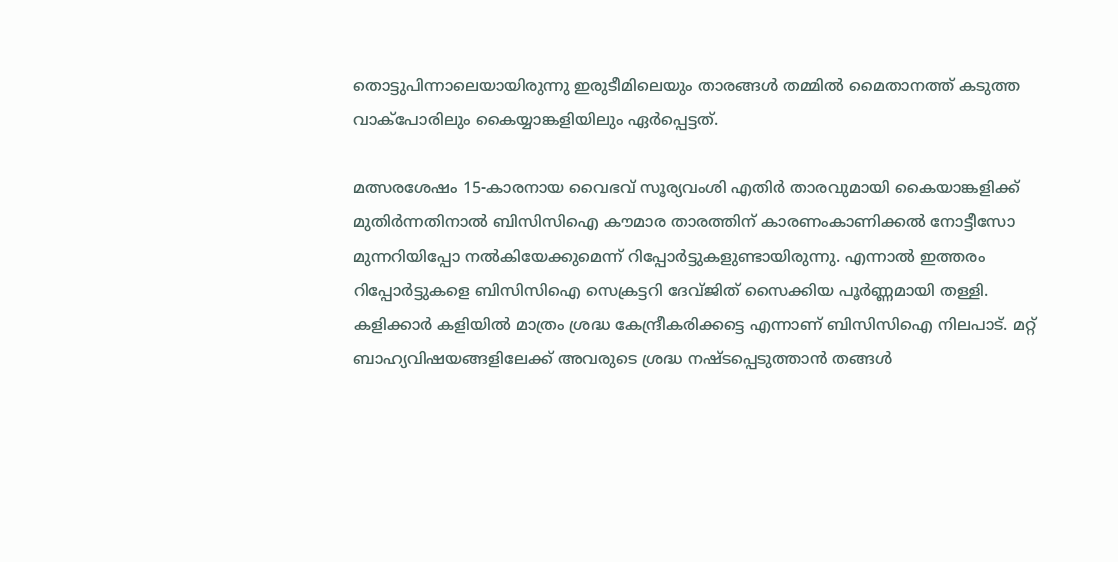തൊട്ടുപിന്നാലെയായിരുന്നു ഇരുടീമിലെയും താരങ്ങൾ തമ്മിൽ മൈതാനത്ത് കടുത്ത വാക്പോരിലും കൈയ്യാങ്കളിയിലും ഏര്‍പ്പെട്ടത്.

മത്സരശേഷം 15-കാരനായ വൈഭവ് സൂര്യവംശി എതിര്‍ താരവുമായി കൈയാങ്കളിക്ക് മുതിർന്നതിനാൽ ബിസിസിഐ കൗമാര താരത്തിന് കാരണംകാണിക്കൽ നോട്ടീസോ മുന്നറിയിപ്പോ നൽകിയേക്കുമെന്ന് റിപ്പോർട്ടുകളുണ്ടായിരുന്നു. എന്നാൽ ഇത്തരം റിപ്പോര്‍ട്ടുകളെ ബിസിസിഐ സെക്രട്ടറി ദേവ്ജിത് സൈക്കിയ പൂർണ്ണമായി തള്ളി. കളിക്കാർ കളിയില്‍ മാത്രം ശ്രദ്ധ കേന്ദ്രീകരിക്കട്ടെ എന്നാണ് ബിസിസിഐ നിലപാട്. മറ്റ് ബാഹ്യവിഷയങ്ങളിലേക്ക് അവരുടെ ശ്രദ്ധ നഷ്ടപ്പെടുത്താൻ തങ്ങൾ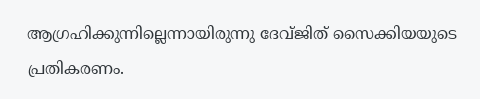ആഗ്രഹിക്കുന്നില്ലെന്നായിരുന്നു ദേവ്ജിത് സൈക്കിയയുടെ പ്രതികരണം.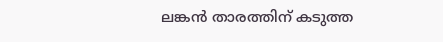ലങ്കൻ താരത്തിന് കടുത്ത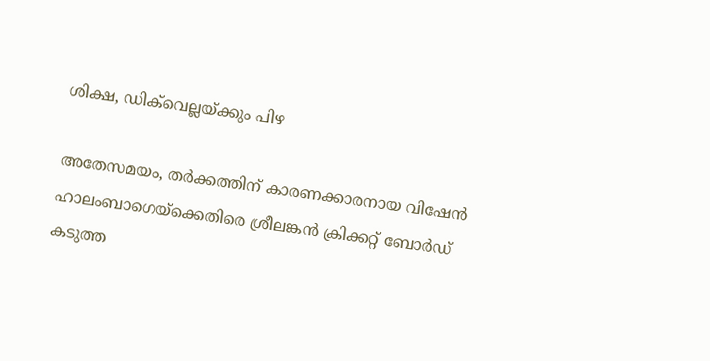ശിക്ഷ, ഡിക്‌വെല്ലയ്ക്കും പിഴ

അതേസമയം, തർക്കത്തിന് കാരണക്കാരനായ വിഷേൻ ഹാലംബാഗെയ്ക്കെതിരെ ശ്രീലങ്കൻ ക്രിക്കറ്റ് ബോർഡ് കടുത്ത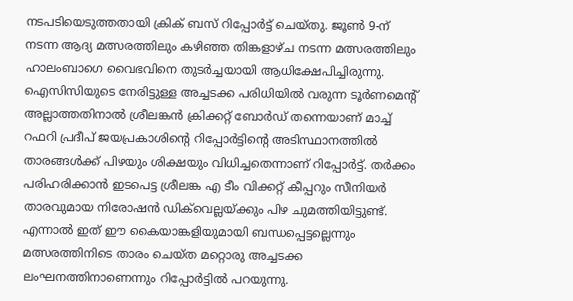നടപടിയെടുത്തതായി ക്രിക് ബസ് റിപ്പോര്‍ട്ട് ചെയ്തു. ജൂൺ 9-ന് നടന്ന ആദ്യ മത്സരത്തിലും കഴിഞ്ഞ തിങ്കളാഴ്ച നടന്ന മത്സരത്തിലും ഹാലംബാഗെ വൈഭവിനെ തുടർച്ചയായി ആധിക്ഷേപിച്ചിരുന്നു. ഐസിസിയുടെ നേരിട്ടുള്ള അച്ചടക്ക പരിധിയിൽ വരുന്ന ടൂർണമെന്‍റ് അല്ലാത്തതിനാൽ ശ്രീലങ്കൻ ക്രിക്കറ്റ് ബോർഡ് തന്നെയാണ് മാച്ച് റഫറി പ്രദീപ് ജയപ്രകാശിന്‍റെ റിപ്പോർട്ടിന്‍റെ അടിസ്ഥാനത്തിൽ താരങ്ങൾക്ക് പിഴയും ശിക്ഷയും വിധിച്ചതെന്നാണ് റിപ്പോര്‍ട്ട്. തർക്കം പരിഹരിക്കാൻ ഇടപെട്ട ശ്രീലങ്ക എ ടീം വിക്കറ്റ് കീപ്പറും സീനിയർ താരവുമായ നിരോഷൻ ഡിക്‌വെല്ലയ്ക്കും പിഴ ചുമത്തിയിട്ടുണ്ട്. എന്നാൽ ഇത് ഈ കൈയാങ്കളിയുമായി ബന്ധപ്പെട്ടല്ലെന്നും മത്സരത്തിനിടെ താരം ചെയ്ത മറ്റൊരു അച്ചടക്ക ലംഘനത്തിനാണെന്നും റിപ്പോർട്ടില്‍ പറയുന്നു.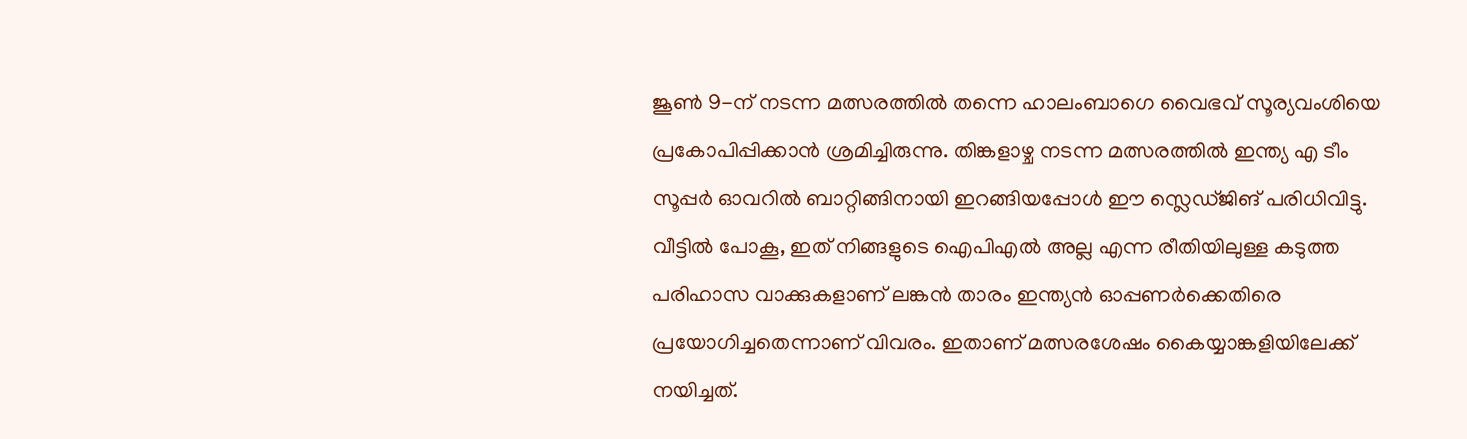ജൂൺ 9-ന് നടന്ന മത്സരത്തിൽ തന്നെ ഹാലംബാഗെ വൈഭവ് സൂര്യവംശിയെ പ്രകോപിപ്പിക്കാൻ ശ്രമിച്ചിരുന്നു. തിങ്കളാഴ്ച നടന്ന മത്സരത്തിൽ ഇന്ത്യ എ ടീം സൂപ്പർ ഓവറിൽ ബാറ്റിങ്ങിനായി ഇറങ്ങിയപ്പോൾ ഈ സ്ലെഡ്ജിങ് പരിധിവിട്ടു. വീട്ടിൽ പോകൂ, ഇത് നിങ്ങളുടെ ഐപിഎൽ അല്ല എന്ന രീതിയിലുള്ള കടുത്ത പരിഹാസ വാക്കുകളാണ് ലങ്കൻ താരം ഇന്ത്യൻ ഓപ്പണർക്കെതിരെ പ്രയോഗിച്ചതെന്നാണ് വിവരം. ഇതാണ് മത്സരശേഷം കൈയ്യാങ്കളിയിലേക്ക് നയിച്ചത്.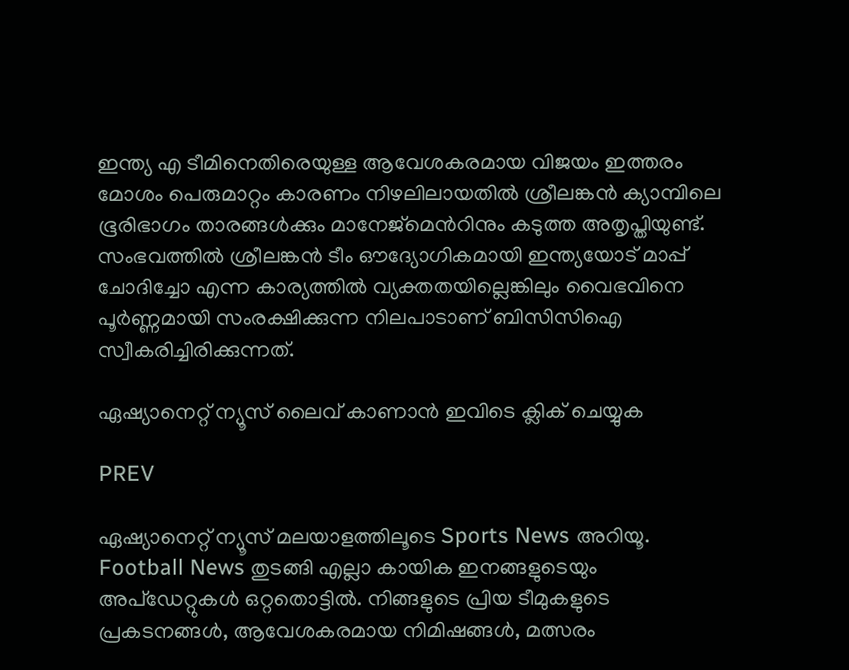ഇന്ത്യ എ ടീമിനെതിരെയുള്ള ആവേശകരമായ വിജയം ഇത്തരം മോശം പെരുമാറ്റം കാരണം നിഴലിലായതിൽ ശ്രീലങ്കൻ ക്യാമ്പിലെ ഭൂരിഭാഗം താരങ്ങൾക്കും മാനേജ്‌മെന്‍റിനും കടുത്ത അതൃപ്തിയുണ്ട്. സംഭവത്തിൽ ശ്രീലങ്കൻ ടീം ഔദ്യോഗികമായി ഇന്ത്യയോട് മാപ്പ് ചോദിച്ചോ എന്ന കാര്യത്തിൽ വ്യക്തതയില്ലെങ്കിലും വൈഭവിനെ പൂർണ്ണമായി സംരക്ഷിക്കുന്ന നിലപാടാണ് ബിസിസിഐ സ്വീകരിച്ചിരിക്കുന്നത്.

ഏഷ്യാനെറ്റ് ന്യൂസ് ലൈവ് കാണാന്‍ ഇവിടെ ക്ലിക് ചെയ്യുക

PREV

ഏഷ്യാനെറ്റ് ന്യൂസ് മലയാളത്തിലൂടെ Sports News അറിയൂ.  Football News തുടങ്ങി എല്ലാ കായിക ഇനങ്ങളുടെയും അപ്‌ഡേറ്റുകൾ ഒറ്റതൊട്ടിൽ. നിങ്ങളുടെ പ്രിയ ടീമുകളുടെ പ്രകടനങ്ങൾ, ആവേശകരമായ നിമിഷങ്ങൾ, മത്സരം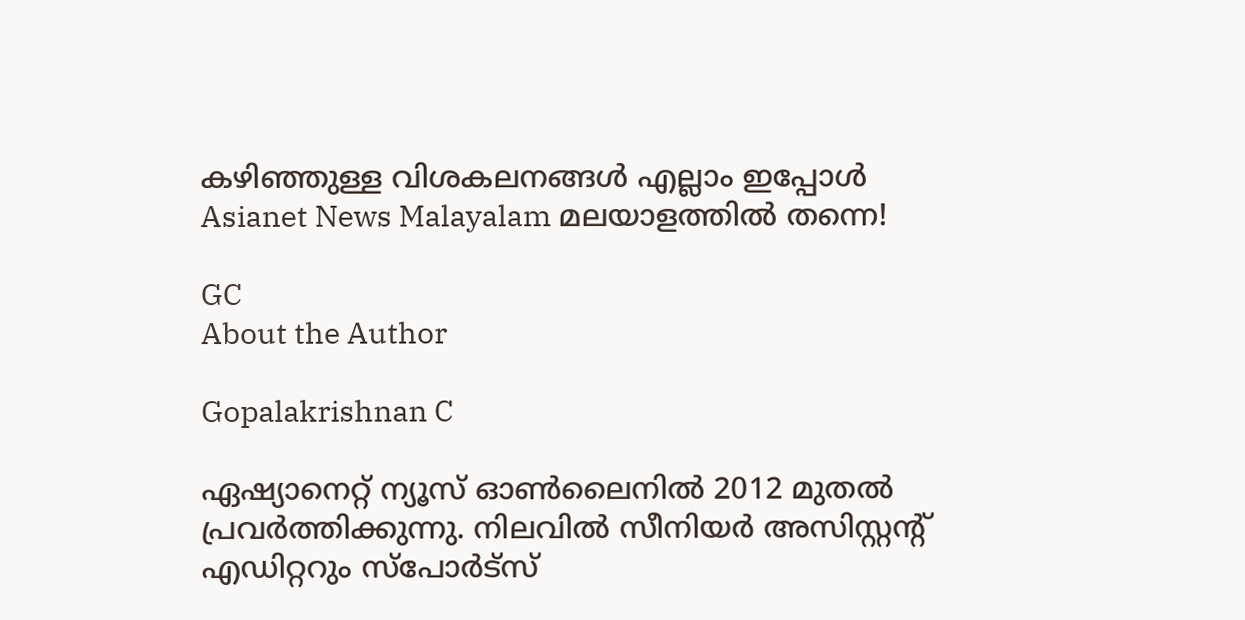കഴിഞ്ഞുള്ള വിശകലനങ്ങൾ എല്ലാം ഇപ്പോൾ Asianet News Malayalam മലയാളത്തിൽ തന്നെ!

GC
About the Author

Gopalakrishnan C

ഏഷ്യാനെറ്റ് ന്യൂസ് ഓണ്‍ലൈനില്‍ 2012 മുതല്‍ പ്രവര്‍ത്തിക്കുന്നു. നിലവില്‍ സീനിയര്‍ അസിസ്റ്റന്‍റ് എഡിറ്ററും സ്പോർട്സ്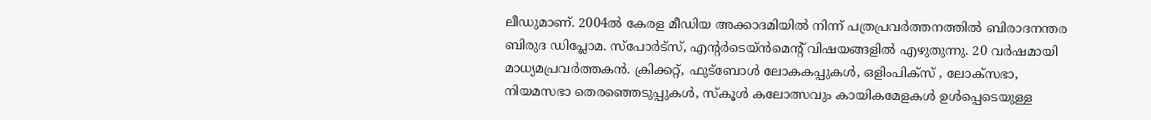ലീഡുമാണ്. 2004ൽ കേരള മീഡിയ അക്കാദമിയില്‍ നിന്ന് പത്രപ്രവര്‍ത്തനത്തില്‍ ബിരാദനന്തര ബിരുദ ഡിപ്ലോമ. സ്പോര്‍ട്സ്, എന്‍റര്‍ടെയ്ൻമെന്‍റ് വിഷയങ്ങളില്‍ എഴുതുന്നു. 20 വര്‍ഷമായി മാധ്യമപ്രവര്‍ത്തകൻ. ക്രിക്കറ്റ്, ഫുട്ബോള്‍ ലോകകപ്പുകൾ, ഒളിംപിക്സ് , ലോക്സഭാ, നിയമസഭാ തെരഞ്ഞെടുപ്പുകള്‍, സ്കൂള്‍ കലോത്സവും കായികമേളകള്‍ ഉള്‍പ്പെടെയുള്ള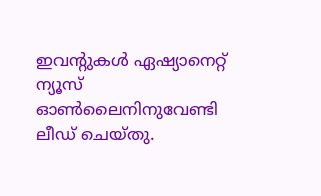ഇവന്‍റുകള്‍ ഏഷ്യാനെറ്റ് ന്യൂസ് ഓണ്‍ലൈനിനുവേണ്ടി ലീഡ് ചെയ്തു.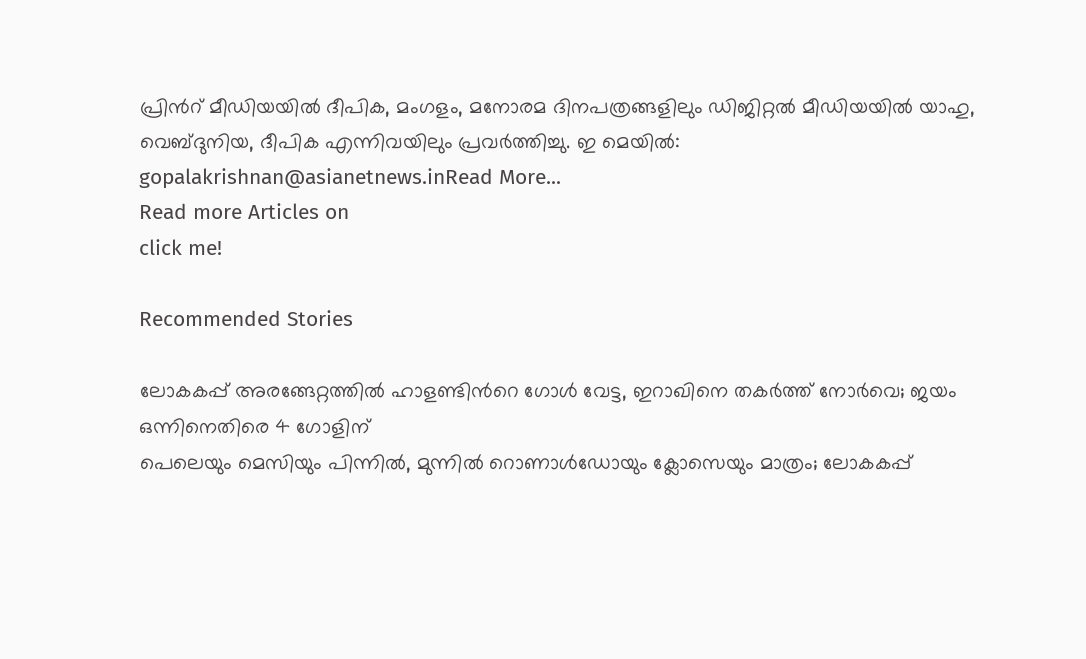പ്രിന്‍റ് മീഡിയയില്‍ ദീപിക, മംഗളം, മനോരമ ദിനപത്രങ്ങളിലും ഡിജിറ്റൽ മീഡിയയില്‍ യാഹു, വെബ്ദുനിയ, ദീപിക എന്നിവയിലും പ്രവര്‍ത്തിച്ചു. ഇ മെയില്‍: gopalakrishnan@asianetnews.inRead More...
Read more Articles on
click me!

Recommended Stories

ലോകകപ്പ് അരങ്ങേറ്റത്തിൽ ഹാളണ്ടിന്‍റെ ഗോള്‍ വേട്ട, ഇറാഖിനെ തകര്‍ത്ത് നോർവെ; ജയം ഒന്നിനെതിരെ 4 ഗോളിന്
പെലെയും മെസിയും പിന്നിൽ, മുന്നില്‍ റൊണാള്‍ഡോയും ക്ലോസെയും മാത്രം; ലോകകപ്പ്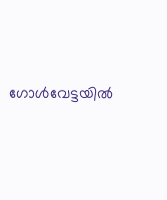ഗോൾവേട്ടയിൽ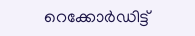റെക്കോര്‍ഡിട്ട്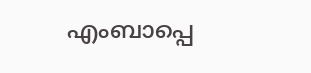എംബാപ്പെ